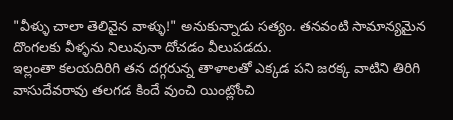"వీళ్ళు చాలా తెలివైన వాళ్ళు!" అనుకున్నాడు సత్యం. తనవంటి సామాన్యమైన దొంగలకు వీళ్ళను నిలువునా దోచడం వీలుపడదు.
ఇల్లంతా కలయదిరిగి తన దగ్గరున్న తాళాలతో ఎక్కడ పని జరక్క వాటిని తిరిగి వాసుదేవరావు తలగడ కిందే వుంచి యింట్లోంచి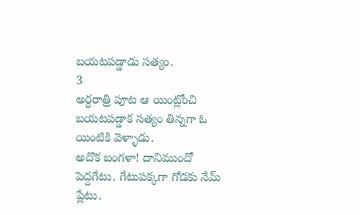బయటపడ్డాడు సత్యం.
3
అర్ధరాత్రి పూట ఆ యింట్లోంచి బయటపడ్డాక సత్యం తిన్నగా ఓ యింటికి వెళ్ళాడు.
అదొక బంగళా! దానిముందో పెద్దగేటు. గేటుపక్కగా గోడకు నేమ్ ప్లేటు.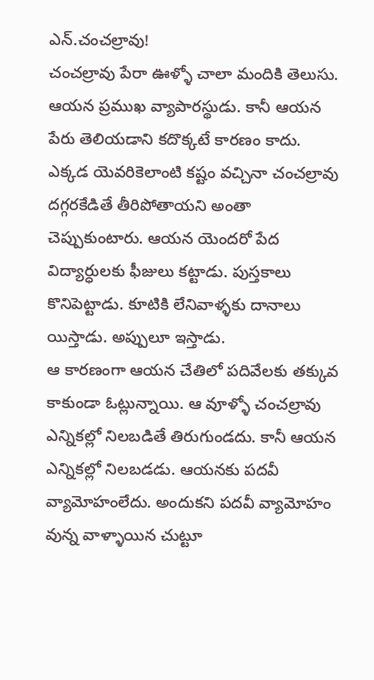ఎన్.చంచల్రావు!
చంచల్రావు పేరా ఊళ్ళో చాలా మందికి తెలుసు. ఆయన ప్రముఖ వ్యాపారస్థుడు. కానీ ఆయన పేరు తెలియడాని కదొక్కటే కారణం కాదు.
ఎక్కడ యెవరికెలాంటి కష్టం వచ్చినా చంచల్రావు దగ్గరకేడితే తీరిపోతాయని అంతా చెప్పుకుంటారు. ఆయన యెందరో పేద విద్యార్ధులకు ఫీజులు కట్టాడు. పుస్తకాలు కొనిపెట్టాడు. కూటికి లేనివాళ్ళకు దానాలు యిస్తాడు. అప్పులూ ఇస్తాడు.
ఆ కారణంగా ఆయన చేతిలో పదివేలకు తక్కువ కాకుండా ఓట్లున్నాయి. ఆ వూళ్ళో చంచల్రావు ఎన్నికల్లో నిలబడితే తిరుగుండదు. కానీ ఆయన ఎన్నికల్లో నిలబడడు. ఆయనకు పదవీ వ్యామోహంలేదు. అందుకని పదవీ వ్యామోహం వున్న వాళ్ళాయిన చుట్టూ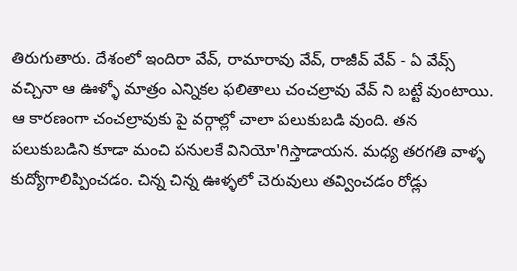తిరుగుతారు. దేశంలో ఇందిరా వేవ్, రామారావు వేవ్, రాజీవ్ వేవ్ - ఏ వేవ్స్ వచ్చినా ఆ ఊళ్ళో మాత్రం ఎన్నికల ఫలితాలు చంచల్రావు వేవ్ ని బట్టే వుంటాయి.
ఆ కారణంగా చంచల్రావుకు పై వర్గాల్లో చాలా పలుకుబడి వుంది. తన పలుకుబడిని కూడా మంచి పనులకే వినియో'గిస్తాడాయన. మధ్య తరగతి వాళ్ళ కుద్యోగాలిప్పించడం. చిన్న చిన్న ఊళ్ళలో చెరువులు తవ్వించడం రోడ్లు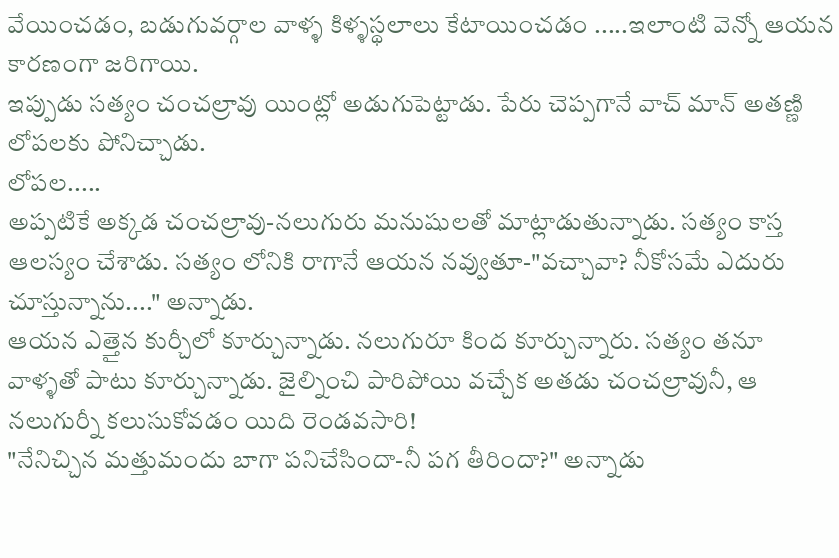వేయించడం, బడుగువర్గాల వాళ్ళ కిళ్ళస్థలాలు కేటాయించడం .....ఇలాంటి వెన్నో ఆయన కారణంగా జరిగాయి.
ఇప్పుడు సత్యం చంచల్రావు యింట్లో అడుగుపెట్టాడు. పేరు చెప్పగానే వాచ్ మాన్ అతణ్ణి లోపలకు పోనిచ్చాడు.
లోపల.....
అప్పటికే అక్కడ చంచల్రావు-నలుగురు మనుషులతో మాట్లాడుతున్నాడు. సత్యం కాస్త ఆలస్యం చేశాడు. సత్యం లోనికి రాగానే ఆయన నవ్వుతూ-"వచ్చావా? నీకోసమే ఎదురు చూస్తున్నాను...." అన్నాడు.
ఆయన ఎత్తైన కుర్చీలో కూర్చున్నాడు. నలుగురూ కింద కూర్చున్నారు. సత్యం తనూ వాళ్ళతో పాటు కూర్చున్నాడు. జైల్నించి పారిపోయి వచ్చేక అతడు చంచల్రావునీ, ఆ నలుగుర్నీ కలుసుకోవడం యిది రెండవసారి!
"నేనిచ్చిన మత్తుమందు బాగా పనిచేసిందా-నీ పగ తీరిందా?" అన్నాడు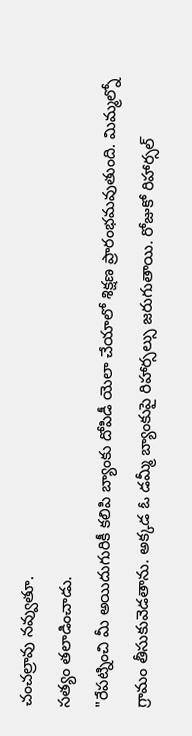చంచల్రావు నవ్వుతూ.
సత్యం తలాడించాడు.
"రేపట్నించి మీ అయిదుగురికీ కలిపి బ్యాంకు దోపిడీ యెలా చేయాలో శిక్షణ ప్రారంభమవుతుంది. మిమ్మల్నో గ్రామం తీసుకువెడతాను. అక్కడ ఓ డమ్మీ బ్యాంకుపై రిహార్సల్సు జరుగుతాయి. రోజుకో రిహార్సల్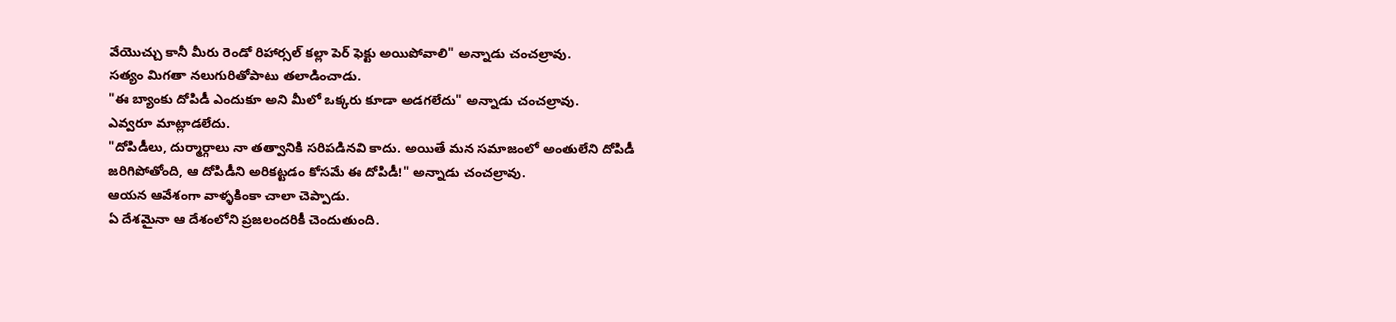వేయొచ్చు కానీ మీరు రెండో రిహార్సల్ కల్లా పెర్ ఫెక్టు అయిపోవాలి" అన్నాడు చంచల్రావు.
సత్యం మిగతా నలుగురితోపాటు తలాడించాడు.
"ఈ బ్యాంకు దోపిడీ ఎందుకూ అని మీలో ఒక్కరు కూడా అడగలేదు" అన్నాడు చంచల్రావు.
ఎవ్వరూ మాట్లాడలేదు.
"దోపిడీలు, దుర్మార్గాలు నా తత్వానికి సరిపడినవి కాదు. అయితే మన సమాజంలో అంతులేని దోపిడీ జరిగిపోతోంది, ఆ దోపిడీని అరికట్టడం కోసమే ఈ దోపిడీ!" అన్నాడు చంచల్రావు.
ఆయన ఆవేశంగా వాళ్ళకింకా చాలా చెప్పాడు.
ఏ దేశమైనా ఆ దేశంలోని ప్రజలందరికీ చెందుతుంది.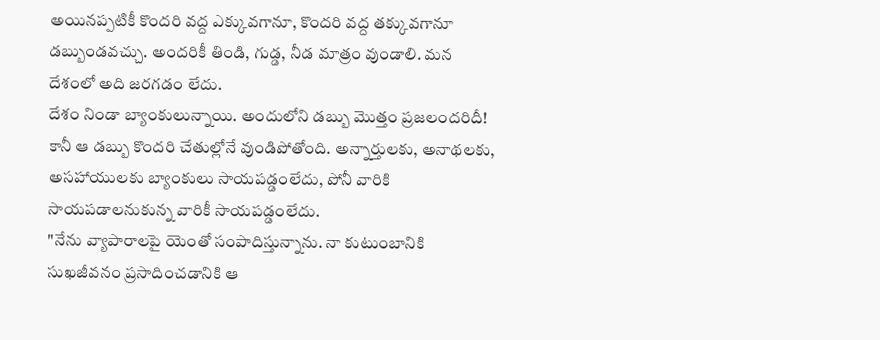అయినప్పటికీ కొందరి వద్ద ఎక్కువగానూ, కొందరి వద్ద తక్కువగానూ డబ్బుండవచ్చు. అందరికీ తిండి, గుడ్డ, నీడ మాత్రం వుండాలి. మన దేశంలో అది జరగడం లేదు.
దేశం నిండా బ్యాంకులున్నాయి. అందులోని డబ్బు మొత్తం ప్రజలందరిదీ! కానీ ఆ డబ్బు కొందరి చేతుల్లోనే వుండిపోతోంది. అన్నార్తులకు, అనాథలకు, అసహాయులకు బ్యాంకులు సాయపడ్డంలేదు, పోనీ వారికి సాయపడాలనుకున్న వారికీ సాయపడ్డంలేదు.
"నేను వ్యాపారాలపై యెంతో సంపాదిస్తున్నాను. నా కుటుంబానికి సుఖజీవనం ప్రసాదించడానికి ఆ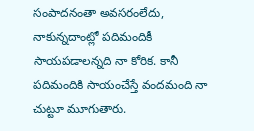సంపాదనంతా అవసరంలేదు, నాకున్నదాంట్లో పదిమందికీ సాయపడాలన్నది నా కోరిక. కానీ పదిమందికి సాయంచేస్తే వందమంది నా చుట్టూ మూగుతారు.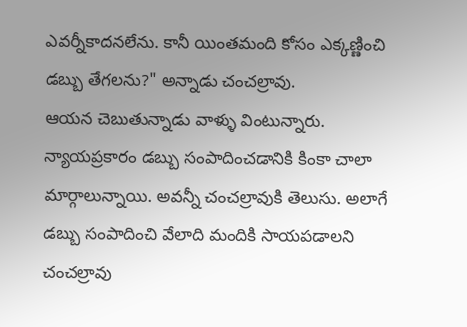ఎవర్నీకాదనలేను. కానీ యింతమంది కోసం ఎక్కణ్ణించి డబ్బు తేగలను?" అన్నాడు చంచల్రావు.
ఆయన చెబుతున్నాడు వాళ్ళు వింటున్నారు.
న్యాయప్రకారం డబ్బు సంపాదించడానికి కింకా చాలా మార్గాలున్నాయి. అవన్నీ చంచల్రావుకి తెలుసు. అలాగే డబ్బు సంపాదించి వేలాది మందికి సాయపడాలని చంచల్రావు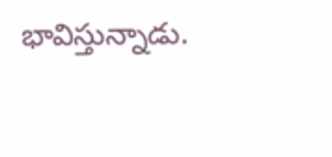భావిస్తున్నాడు.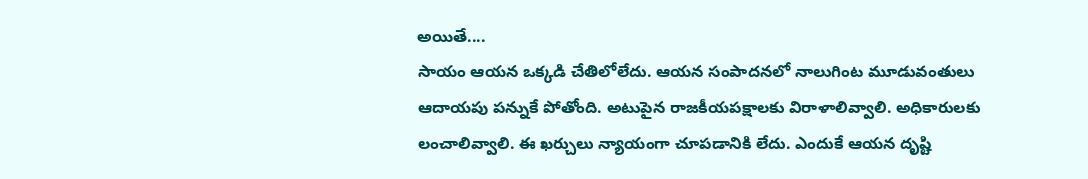అయితే....
సాయం ఆయన ఒక్కడి చేతిలోలేదు. ఆయన సంపాదనలో నాలుగింట మూడువంతులు ఆదాయపు పన్నుకే పోతోంది. అటుపైన రాజకీయపక్షాలకు విరాళాలివ్వాలి. అధికారులకు లంచాలివ్వాలి. ఈ ఖర్చులు న్యాయంగా చూపడానికి లేదు. ఎందుకే ఆయన దృష్టి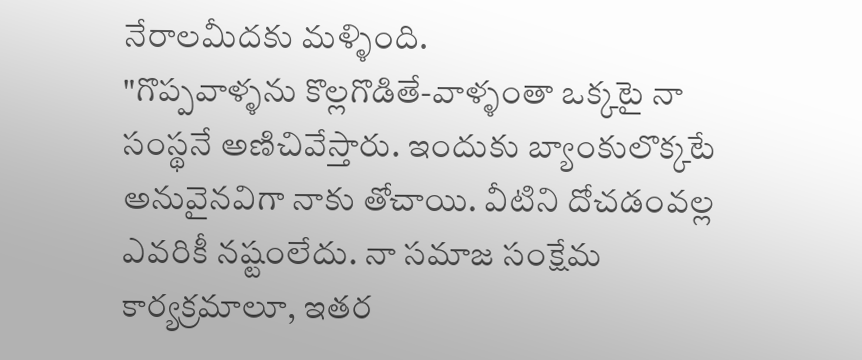నేరాలమీదకు మళ్ళింది.
"గొప్పవాళ్ళను కొల్లగొడితే-వాళ్ళంతా ఒక్కటై నా సంస్థనే అణిచివేస్తారు. ఇందుకు బ్యాంకులొక్కటే అనువైనవిగా నాకు తోచాయి. వీటిని దోచడంవల్ల ఎవరికీ నష్టంలేదు. నా సమాజ సంక్షేమ కార్యక్రమాలూ, ఇతర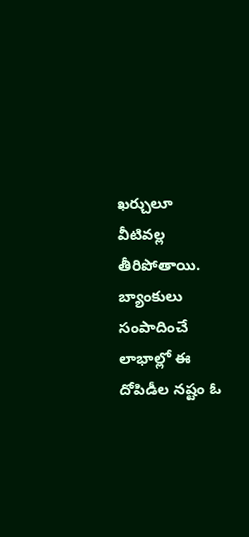ఖర్చులూ వీటివల్ల తీరిపోతాయి. బ్యాంకులు సంపాదించే లాభాల్లో ఈ దోపిడీల నష్టం ఓ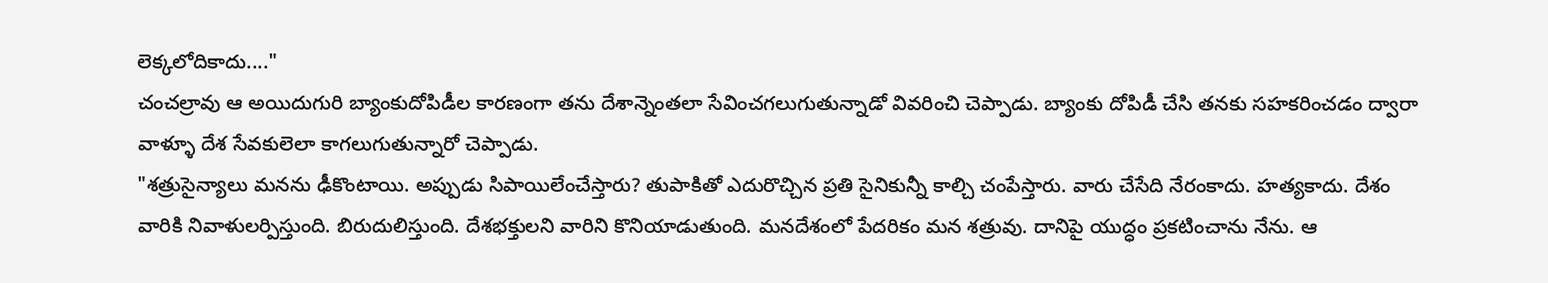లెక్కలోదికాదు...."
చంచల్రావు ఆ అయిదుగురి బ్యాంకుదోపిడీల కారణంగా తను దేశాన్నెంతలా సేవించగలుగుతున్నాడో వివరించి చెప్పాడు. బ్యాంకు దోపిడీ చేసి తనకు సహకరించడం ద్వారా వాళ్ళూ దేశ సేవకులెలా కాగలుగుతున్నారో చెప్పాడు.
"శత్రుసైన్యాలు మనను ఢీకొంటాయి. అప్పుడు సిపాయిలేంచేస్తారు? తుపాకితో ఎదురొచ్చిన ప్రతి సైనికున్నీ కాల్చి చంపేస్తారు. వారు చేసేది నేరంకాదు. హత్యకాదు. దేశం వారికి నివాళులర్పిస్తుంది. బిరుదులిస్తుంది. దేశభక్తులని వారిని కొనియాడుతుంది. మనదేశంలో పేదరికం మన శత్రువు. దానిపై యుద్ధం ప్రకటించాను నేను. ఆ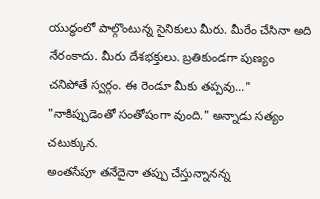యుద్ధంలో పాల్గొంటున్న సైనికులు మీరు. మీరేం చేసినా అది నేరంకాదు. మీరు దేశభక్తులు. బ్రతికుండగా పుణ్యం చనిపోతే స్వర్గం. ఈ రెండూ మీకు తప్పవు..."
"నాకిప్పుడెంతో సంతోషంగా వుంది." అన్నాడు సత్యం చటుక్కున.
అంతసేపూ తనేదైనా తప్పు చేస్తున్నానన్న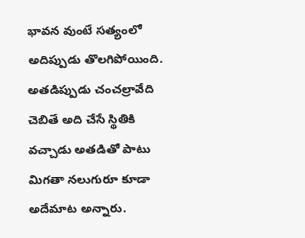భావన వుంటే సత్యంలో అదిప్పుడు తొలగిపోయింది. అతడిప్పుడు చంచల్రావేది చెబితే అది చేసే స్థితికి వచ్చాడు అతడితో పాటు మిగతా నలుగురూ కూడా అదేమాట అన్నారు.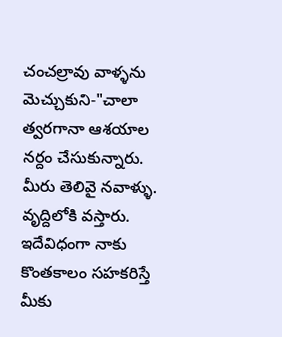చంచల్రావు వాళ్ళను మెచ్చుకుని-"చాలా త్వరగానా ఆశయాల నర్దం చేసుకున్నారు. మీరు తెలివై నవాళ్ళు. వృద్దిలోకి వస్తారు. ఇదేవిధంగా నాకు కొంతకాలం సహకరిస్తే మీకు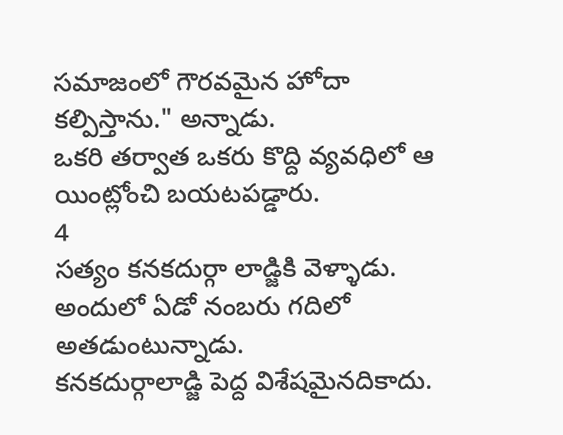సమాజంలో గౌరవమైన హోదా కల్పిస్తాను." అన్నాడు.
ఒకరి తర్వాత ఒకరు కొద్ది వ్యవధిలో ఆ యింట్లోంచి బయటపడ్డారు.
4
సత్యం కనకదుర్గా లాడ్జికి వెళ్ళాడు. అందులో ఏడో నంబరు గదిలో అతడుంటున్నాడు.
కనకదుర్గాలాడ్జి పెద్ద విశేషమైనదికాదు.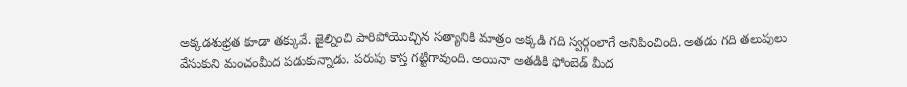అక్కడశుభ్రత కూడా తక్కువే. జైల్నించి పారిపోయొచ్చిన సత్యానికి మాత్రం అక్కడి గది స్వర్గంలాగే అనిపించింది. అతడు గది తలుపులు వేసుకుని మంచంమీద పడుకున్నాడు. పరుపు కాస్త గట్టిగావుంది. అయినా అతడికి ఫోంబెడ్ మీద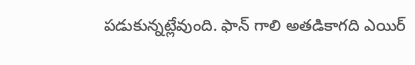పడుకున్నట్లేవుంది. ఫాన్ గాలి అతడికాగది ఎయిర్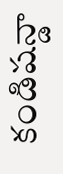కండిషన్డా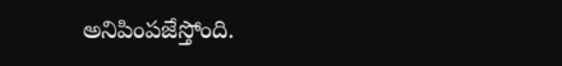అనిపింపజేస్తోంది.